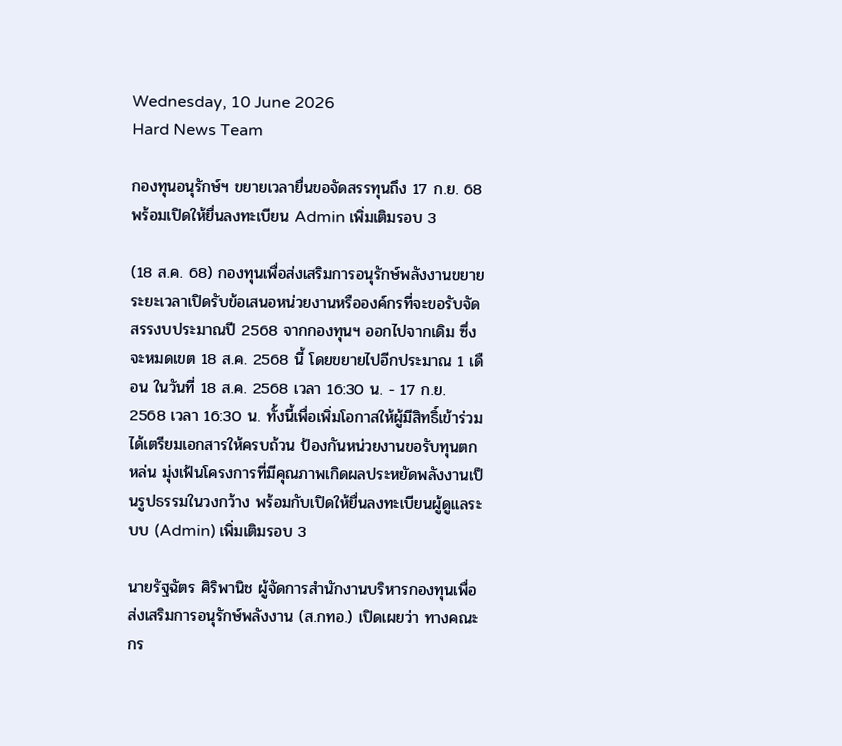Wednesday, 10 June 2026
Hard News Team

กองทุนอนุรักษ์ฯ ขยายเวลายื่นขอจัดสรรทุนถึง 17 ก.ย. 68 พร้อมเปิดให้ยื่นลงทะเบียน Admin เพิ่มเติมรอบ 3

(18 ส.ค. 68) กองทุนเพื่อส่งเสริมการอนุรักษ์พลังงานขยายระยะเวลาเปิดรับข้อเสนอหน่วยงานหรือองค์กรที่จะขอรับจัดสรรงบประมาณปี 2568 จากกองทุนฯ ออกไปจากเดิม ซึ่งจะหมดเขต 18 ส.ค. 2568 นี้ โดยขยายไปอีกประมาณ 1 เดือน ในวันที่ 18 ส.ค. 2568 เวลา 16:30 น. - 17 ก.ย. 2568 เวลา 16:30 น. ทั้งนี้เพื่อเพิ่มโอกาสให้ผู้มีสิทธิ์เข้าร่วมได้เตรียมเอกสารให้ครบถ้วน ป้องกันหน่วยงานขอรับทุนตกหล่น มุ่งเฟ้นโครงการที่มีคุณภาพเกิดผลประหยัดพลังงานเป็นรูปธรรมในวงกว้าง พร้อมกับเปิดให้ยื่นลงทะเบียนผู้ดูแลระบบ (Admin) เพิ่มเติมรอบ 3

นายรัฐฉัตร ศิริพานิช ผู้จัดการสำนักงานบริหารกองทุนเพื่อส่งเสริมการอนุรักษ์พลังงาน (ส.กทอ.) เปิดเผยว่า ทางคณะกร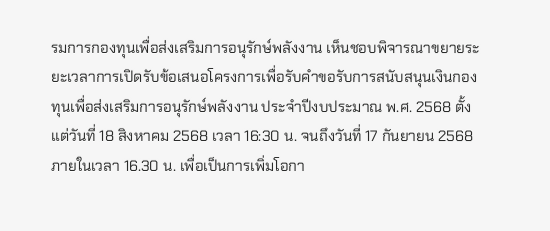รมการกองทุนเพื่อส่งเสริมการอนุรักษ์พลังงาน เห็นชอบพิจารณาขยายระยะเวลาการเปิดรับข้อเสนอโครงการเพื่อรับคำขอรับการสนับสนุนเงินกองทุนเพื่อส่งเสริมการอนุรักษ์พลังงาน ประจำปีงบประมาณ พ.ศ. 2568 ตั้งแต่วันที่ 18 สิงหาคม 2568 เวลา 16:30 น. จนถึงวันที่ 17 กันยายน 2568 ภายในเวลา 16.30 น. เพื่อเป็นการเพิ่มโอกา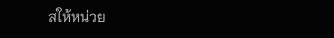สให้หน่วย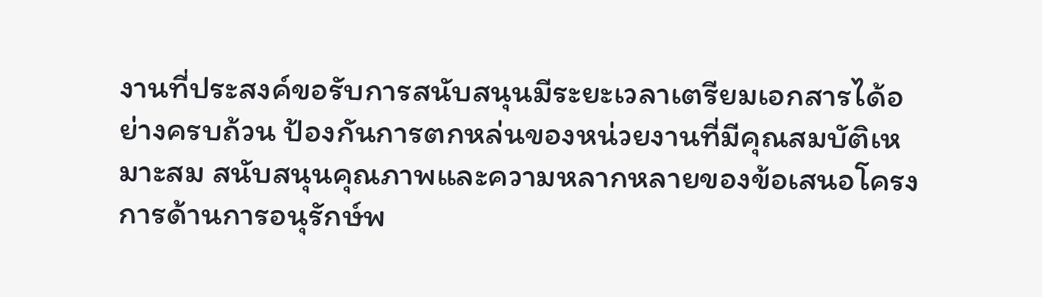งานที่ประสงค์ขอรับการสนับสนุนมีระยะเวลาเตรียมเอกสารได้อย่างครบถ้วน ป้องกันการตกหล่นของหน่วยงานที่มีคุณสมบัติเหมาะสม สนับสนุนคุณภาพและความหลากหลายของข้อเสนอโครงการด้านการอนุรักษ์พ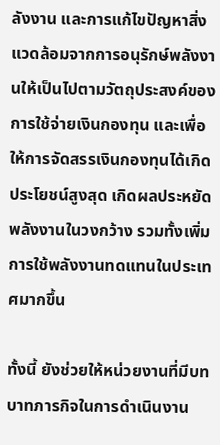ลังงาน และการแก้ไขปัญหาสิ่งแวดล้อมจากการอนุรักษ์พลังงานให้เป็นไปตามวัตถุประสงค์ของการใช้จ่ายเงินกองทุน และเพื่อให้การจัดสรรเงินกองทุนได้เกิดประโยชน์สูงสุด เกิดผลประหยัดพลังงานในวงกว้าง รวมทั้งเพิ่มการใช้พลังงานทดแทนในประเทศมากขึ้น

ทั้งนี้ ยังช่วยให้หน่วยงานที่มีบทบาทภารกิจในการดำเนินงาน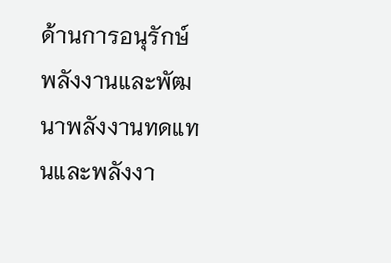ด้านการอนุรักษ์พลังงานและพัฒนาพลังงานทดแทนและพลังงา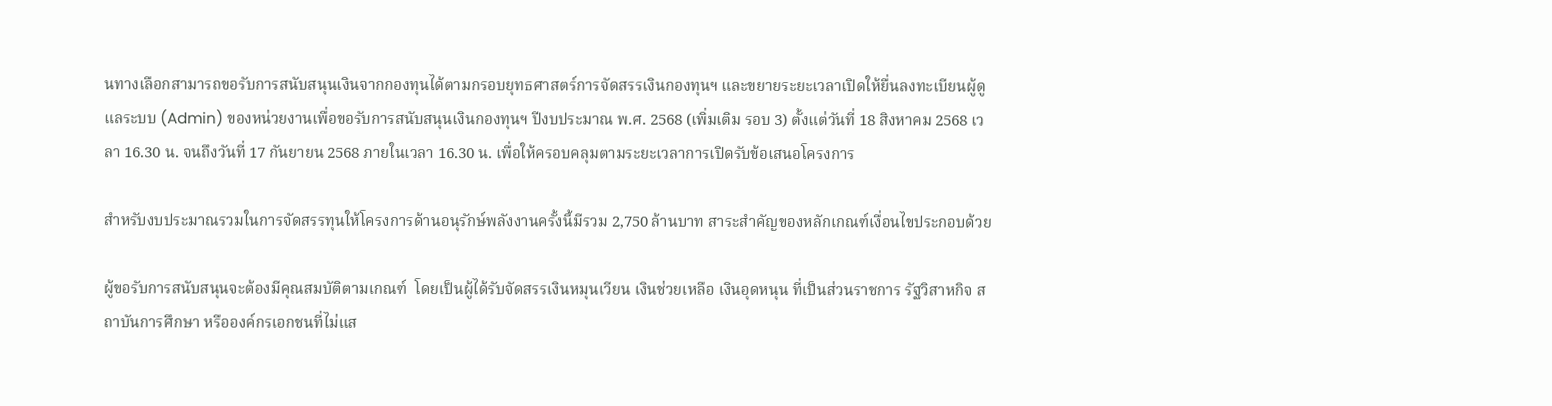นทางเลือกสามารถขอรับการสนับสนุนเงินจากกองทุนได้ตามกรอบยุทธศาสตร์การจัดสรรเงินกองทุนฯ และขยายระยะเวลาเปิดให้ยื่นลงทะเบียนผู้ดูแลระบบ (Admin) ของหน่วยงานเพื่อขอรับการสนับสนุนเงินกองทุนฯ ปีงบประมาณ พ.ศ. 2568 (เพิ่มเติม รอบ 3) ตั้งแต่วันที่ 18 สิงหาคม 2568 เวลา 16.30 น. จนถึงวันที่ 17 กันยายน 2568 ภายในเวลา 16.30 น. เพื่อให้ครอบคลุมตามระยะเวลาการเปิดรับข้อเสนอโครงการ

สำหรับงบประมาณรวมในการจัดสรรทุนให้โครงการด้านอนุรักษ์พลังงานครั้งนี้มีรวม 2,750 ล้านบาท สาระสำคัญของหลักเกณฑ์เงื่อนไขประกอบด้วย

ผู้ขอรับการสนับสนุนจะต้องมีคุณสมบัติตามเกณฑ์  โดยเป็นผู้ได้รับจัดสรรเงินหมุนเวียน เงินช่วยเหลือ เงินอุดหนุน ที่เป็นส่วนราชการ รัฐวิสาหกิจ สถาบันการศึกษา หรือองค์กรเอกชนที่ไม่แส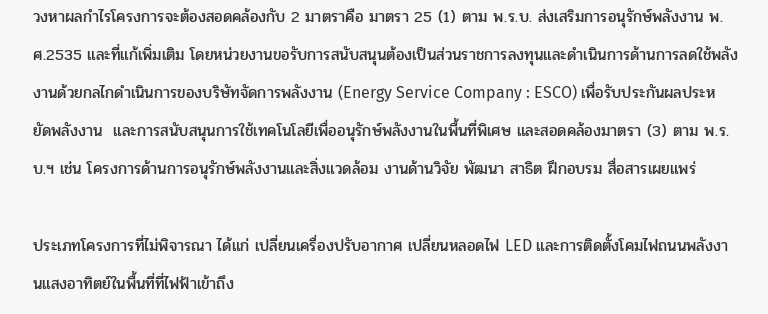วงหาผลกำไรโครงการจะต้องสอดคล้องกับ 2 มาตราคือ มาตรา 25 (1) ตาม พ.ร.บ. ส่งเสริมการอนุรักษ์พลังงาน พ.ศ.2535 และที่แก้เพิ่มเติม โดยหน่วยงานขอรับการสนับสนุนต้องเป็นส่วนราชการลงทุนและดำเนินการด้านการลดใช้พลังงานด้วยกลไกดำเนินการของบริษัทจัดการพลังงาน (Energy Service Company : ESCO) เพื่อรับประกันผลประหยัดพลังงาน  และการสนับสนุนการใช้เทคโนโลยีเพื่ออนุรักษ์พลังงานในพื้นที่พิเศษ และสอดคล้องมาตรา (3) ตาม พ.ร.บ.ฯ เช่น โครงการด้านการอนุรักษ์พลังงานและสิ่งแวดล้อม งานด้านวิจัย พัฒนา สาธิต ฝึกอบรม สื่อสารเผยแพร่

ประเภทโครงการที่ไม่พิจารณา ได้แก่ เปลี่ยนเครื่องปรับอากาศ เปลี่ยนหลอดไฟ LED และการติดตั้งโคมไฟถนนพลังงานแสงอาทิตย์ในพื้นที่ที่ไฟฟ้าเข้าถึง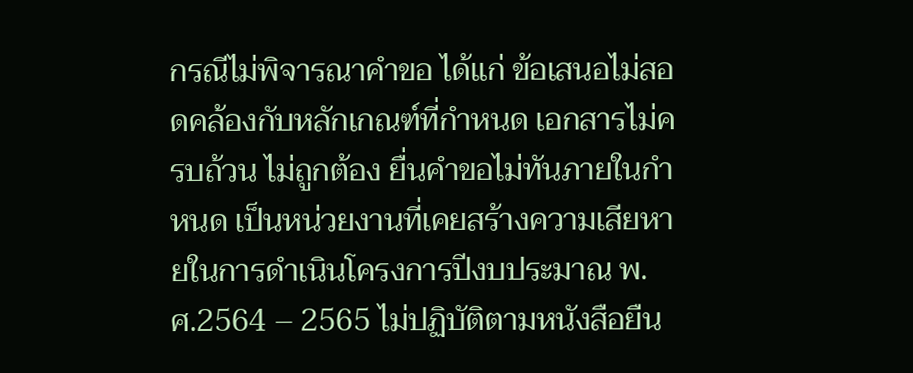กรณีไม่พิจารณาคำขอ ได้แก่ ข้อเสนอไม่สอดคล้องกับหลักเกณฑ์ที่กำหนด เอกสารไม่ครบถ้วน ไม่ถูกต้อง ยื่นคำขอไม่ทันภายในกำหนด เป็นหน่วยงานที่เคยสร้างความเสียหายในการดำเนินโครงการปีงบประมาณ พ.ศ.2564 – 2565 ไม่ปฏิบัติตามหนังสือยืน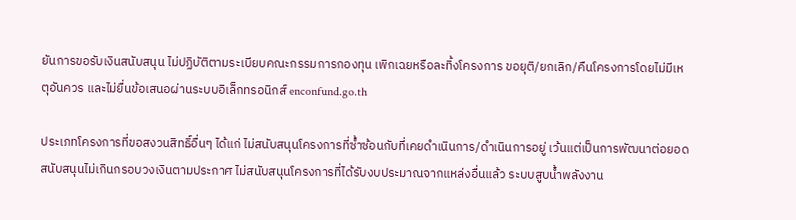ยันการขอรับเงินสนับสนุน ไม่ปฏิบัติตามระเบียบคณะกรรมการกองทุน เพิกเฉยหรือละทิ้งโครงการ ขอยุติ/ยกเลิก/คืนโครงการโดยไม่มีเหตุอันควร และไม่ยื่นข้อเสนอผ่านระบบอิเล็กทรอนิกส์ enconfund.go.th

ประเภทโครงการที่ขอสงวนสิทธิ์อื่นๆ ได้แก่ ไม่สนับสนุนโครงการที่ซ้ำซ้อนกับที่เคยดำเนินการ/ดำเนินการอยู่ เว้นแต่เป็นการพัฒนาต่อยอด สนับสนุนไม่เกินกรอบวงเงินตามประกาศ ไม่สนับสนุนโครงการที่ได้รับงบประมาณจากแหล่งอื่นแล้ว ระบบสูบน้ำพลังงาน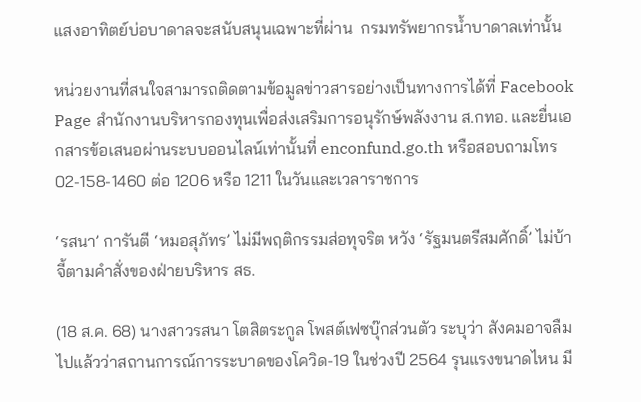แสงอาทิตย์บ่อบาดาลจะสนับสนุนเฉพาะที่ผ่าน  กรมทรัพยากรน้ำบาดาลเท่านั้น

หน่วยงานที่สนใจสามารถติดตามข้อมูลข่าวสารอย่างเป็นทางการได้ที่ Facebook Page สำนักงานบริหารกองทุนเพื่อส่งเสริมการอนุรักษ์พลังงาน ส.กทอ. และยื่นเอกสารข้อเสนอผ่านระบบออนไลน์เท่านั้นที่ enconfund.go.th หรือสอบถามโทร 02-158-1460 ต่อ 1206 หรือ 1211 ในวันและเวลาราชการ

‘รสนา’ การันตี ‘หมอสุภัทร’ ไม่มีพฤติกรรมส่อทุจริต หวัง ‘รัฐมนตรีสมศักดิ์’ ไม่บ้าจี้ตามคำสั่งของฝ่ายบริหาร สธ.

(18 ส.ค. 68) นางสาวรสนา โตสิตระกูล โพสต์เฟซบุ๊กส่วนตัว ระบุว่า สังคมอาจลืมไปแล้วว่าสถานการณ์การระบาดของโควิด-19 ในช่วงปี 2564 รุนแรงขนาดไหน มี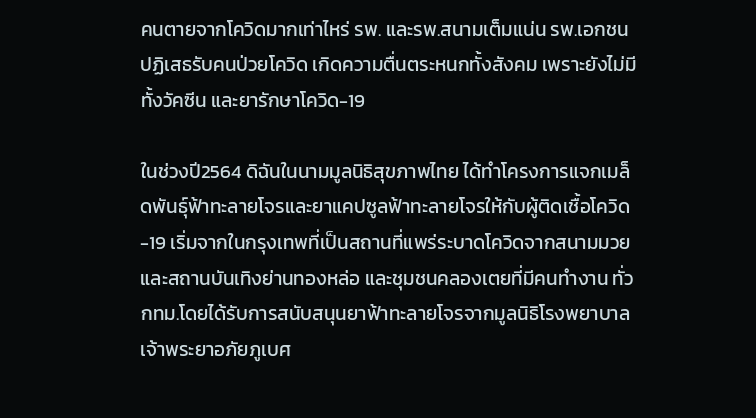คนตายจากโควิดมากเท่าไหร่ รพ. และรพ.สนามเต็มแน่น รพ.เอกชนปฏิเสธรับคนป่วยโควิด เกิดความตื่นตระหนกทั้งสังคม เพราะยังไม่มีทั้งวัคซีน และยารักษาโควิด-19

ในช่วงปี2564 ดิฉันในนามมูลนิธิสุขภาพไทย ได้ทำโครงการแจกเมล็ดพันธุ์ฟ้าทะลายโจรและยาแคปซูลฟ้าทะลายโจรให้กับผู้ติดเชื้อโควิด-19 เริ่มจากในกรุงเทพที่เป็นสถานที่แพร่ระบาดโควิดจากสนามมวย และสถานบันเทิงย่านทองหล่อ และชุมชนคลองเตยที่มีคนทำงาน ทั่วกทม.โดยได้รับการสนับสนุนยาฟ้าทะลายโจรจากมูลนิธิโรงพยาบาลเจ้าพระยาอภัยภูเบศ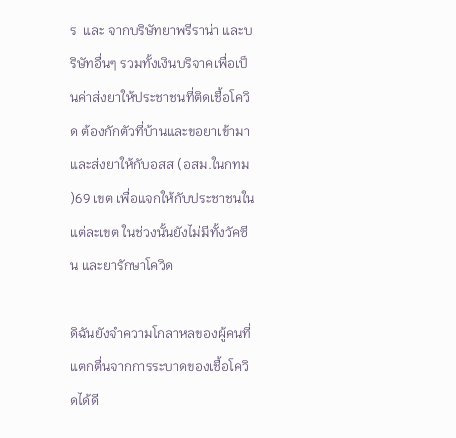ร  และ จากบริษัทยาพรีราน่า และบริษัทอื่นๆ รวมทั้งเงินบริจาคเพื่อเป็นค่าส่งยาให้ประชาชนที่ติดเชื้อโควิด ต้องกักตัวที่บ้านและขอยาเข้ามา และส่งยาให้กับอสส (อสม.ในกทม )69 เขต เพื่อแจกให้กับประชาชนในแต่ละเขต ในช่วงนั้นยังไม่มีทั้งวัคซีน และยารักษาโควิด

ดิฉันยังจำความโกลาหลของผู้คนที่แตกตื่นจากการระบาดของเชื้อโควิดได้ดี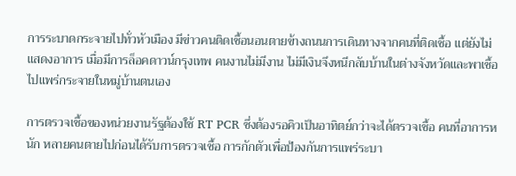การระบาดกระจายไปทั่วหัวเมือง มีข่าวคนติดเชื้อนอนตายข้างถนนการเดินทางจากคนที่ติดเชื้อ แต่ยังไม่แสดงอาการ เมื่อมีการล็อคดาวน์กรุงเทพ คนงานไม่มีงาน ไม่มีเงินจึงหนีกลับบ้านในต่างจังหวัดและพาเชื้อไปแพร่กระจายในหมู่บ้านตนเอง

การตรวจเชื้อของหน่วยงานรัฐต้องใช้ RT PCR ซึ่งต้องรอคิวเป็นอาทิตย์กว่าจะได้ตรวจเชื้อ คนที่อาการหนัก หลายคนตายไปก่อนได้รับการตรวจเชื้อ การกักตัวเพื่อป้องกันการแพร่ระบา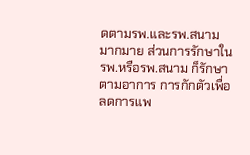ดตามรพ.และรพ.สนามมากมาย ส่วนการรักษาในรพ.หรือรพ.สนาม ก็รักษาตามอาการ การกักตัวเพื่อลดการแพ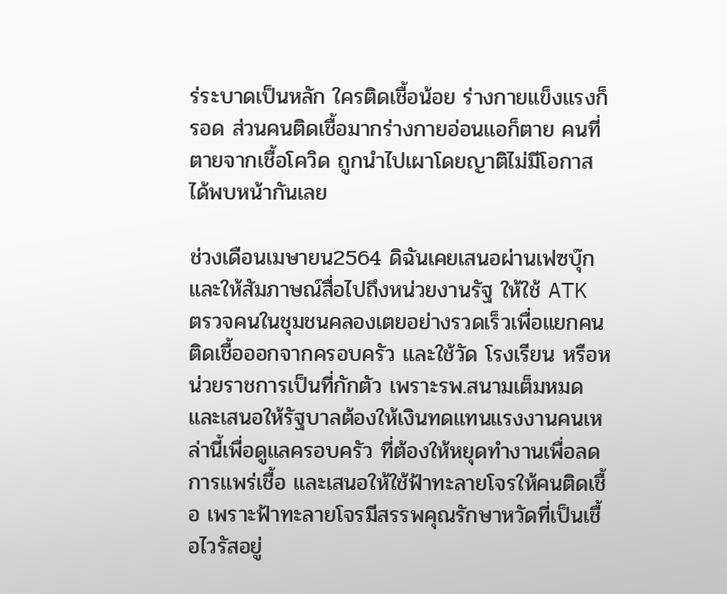ร่ระบาดเป็นหลัก ใครติดเชื้อน้อย ร่างกายแข็งแรงก็รอด ส่วนคนติดเชื้อมากร่างกายอ่อนแอก็ตาย คนที่ตายจากเชื้อโควิด ถูกนำไปเผาโดยญาติไม่มีโอกาสได้พบหน้ากันเลย

ช่วงเดือนเมษายน2564 ดิฉันเคยเสนอผ่านเฟซบุ๊ก และให้สัมภาษณ์สื่อไปถึงหน่วยงานรัฐ ให้ใช้ ATK ตรวจคนในชุมชนคลองเตยอย่างรวดเร็วเพื่อแยกคนติดเชื้อออกจากครอบครัว และใช้วัด โรงเรียน หรือหน่วยราชการเป็นที่กักตัว เพราะรพ.สนามเต็มหมด และเสนอให้รัฐบาลต้องให้เงินทดแทนแรงงานคนเหล่านี้เพื่อดูแลครอบครัว ที่ต้องให้หยุดทำงานเพื่อลดการแพร่เชื้อ และเสนอให้ใช้ฟ้าทะลายโจรให้คนติดเชื้อ เพราะฟ้าทะลายโจรมีสรรพคุณรักษาหวัดที่เป็นเชื้อไวรัสอยู่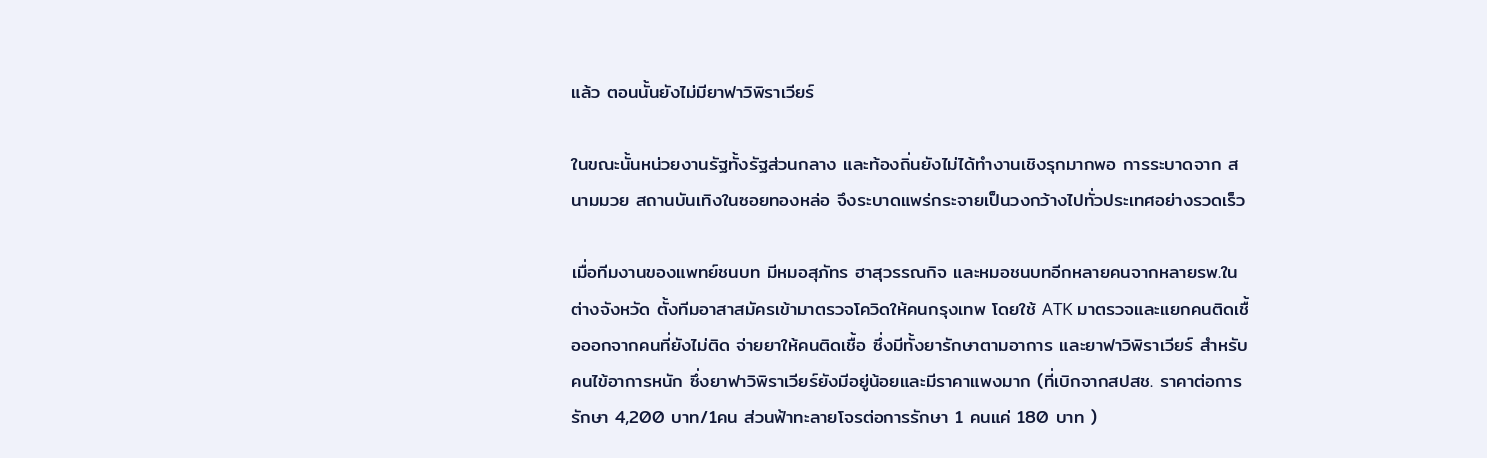แล้ว ตอนนั้นยังไม่มียาฟาวิพิราเวียร์

ในขณะนั้นหน่วยงานรัฐทั้งรัฐส่วนกลาง และท้องถิ่นยังไม่ได้ทำงานเชิงรุกมากพอ การระบาดจาก สนามมวย สถานบันเทิงในซอยทองหล่อ จึงระบาดแพร่กระจายเป็นวงกว้างไปทั่วประเทศอย่างรวดเร็ว

เมื่อทีมงานของแพทย์ชนบท มีหมอสุภัทร ฮาสุวรรณกิจ และหมอชนบทอีกหลายคนจากหลายรพ.ในต่างจังหวัด ตั้งทีมอาสาสมัครเข้ามาตรวจโควิดให้คนกรุงเทพ โดยใช้ ATK มาตรวจและแยกคนติดเชื้อออกจากคนที่ยังไม่ติด จ่ายยาให้คนติดเชื้อ ซึ่งมีทั้งยารักษาตามอาการ และยาฟาวิพิราเวียร์ สำหรับคนไข้อาการหนัก ซึ่งยาฟาวิพิราเวียร์ยังมีอยู่น้อยและมีราคาแพงมาก (ที่เบิกจากสปสช. ราคาต่อการรักษา 4,200 บาท/1คน ส่วนฟ้าทะลายโจรต่อการรักษา 1 คนแค่ 180 บาท )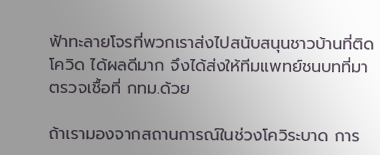ฟ้าทะลายโจรที่พวกเราส่งไปสนับสนุนชาวบ้านที่ติดโควิด ได้ผลดีมาก จึงได้ส่งให้ทีมแพทย์ชนบทที่มาตรวจเชื้อที่ กทม.ด้วย

ถ้าเรามองจากสถานการณ์ในช่วงโควิระบาด การ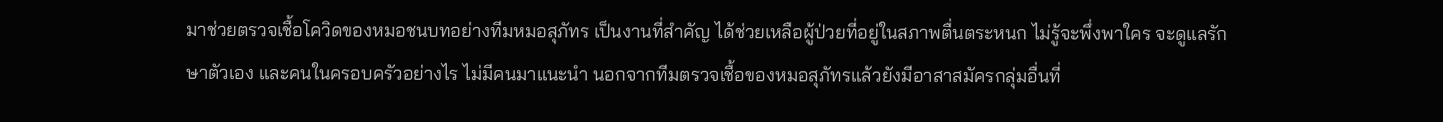มาช่วยตรวจเชื้อโควิดของหมอชนบทอย่างทีมหมอสุภัทร เป็นงานที่สำคัญ ได้ช่วยเหลือผู้ป่วยที่อยู่ในสภาพตื่นตระหนก ไม่รู้จะพึ่งพาใคร จะดูแลรักษาตัวเอง และคนในครอบครัวอย่างไร ไม่มีคนมาแนะนำ นอกจากทีมตรวจเชื้อของหมอสุภัทรแล้วยังมีอาสาสมัครกลุ่มอื่นที่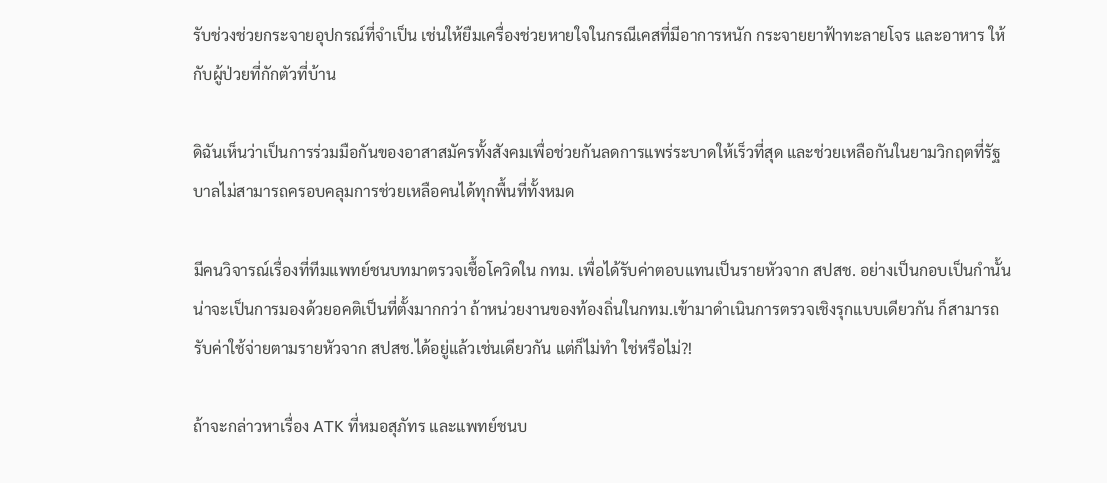รับช่วงช่วยกระจายอุปกรณ์ที่จำเป็น เช่นให้ยืมเครื่องช่วยหายใจในกรณีเคสที่มีอาการหนัก กระจายยาฟ้าทะลายโจร และอาหาร ให้กับผู้ป่วยที่กักตัวที่บ้าน

ดิฉันเห็นว่าเป็นการร่วมมือกันของอาสาสมัครทั้งสังคมเพื่อช่วยกันลดการแพร่ระบาดให้เร็วที่สุด และช่วยเหลือกันในยามวิกฤตที่รัฐบาลไม่สามารถครอบคลุมการช่วยเหลือคนได้ทุกพื้นที่ทั้งหมด

มีคนวิจารณ์เรื่องที่ทีมแพทย์ชนบทมาตรวจเชื้อโควิดใน กทม. เพื่อได้รับค่าตอบแทนเป็นรายหัวจาก สปสช. อย่างเป็นกอบเป็นกำนั้น น่าจะเป็นการมองด้วยอคติเป็นที่ตั้งมากกว่า ถ้าหน่วยงานของท้องถิ่นในกทม.เข้ามาดำเนินการตรวจเชิงรุกแบบเดียวกัน ก็สามารถรับค่าใช้จ่ายตามรายหัวจาก สปสช.ได้อยู่แล้วเช่นเดียวกัน แต่ก็ไม่ทำ ใช่หรือไม่?!

ถ้าจะกล่าวหาเรื่อง ATK ที่หมอสุภัทร และแพทย์ชนบ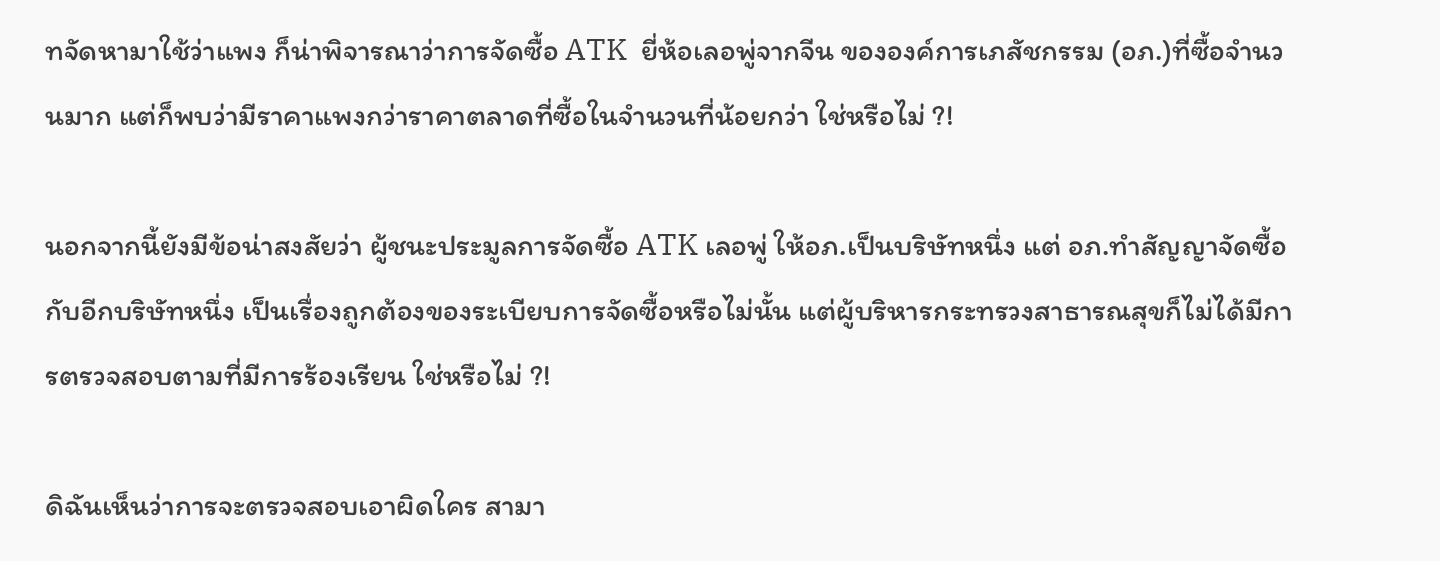ทจัดหามาใช้ว่าแพง ก็น่าพิจารณาว่าการจัดซื้อ ATK  ยี่ห้อเลอพู่จากจีน ขององค์การเภสัชกรรม (อภ.)ที่ซื้อจำนวนมาก แต่ก็พบว่ามีราคาแพงกว่าราคาตลาดที่ซื้อในจำนวนที่น้อยกว่า ใช่หรือไม่ ?!

นอกจากนี้ยังมีข้อน่าสงสัยว่า ผู้ชนะประมูลการจัดซื้อ ATK เลอพู่ ให้อภ.เป็นบริษัทหนึ่ง แต่ อภ.ทำสัญญาจัดซื้อกับอีกบริษัทหนึ่ง เป็นเรื่องถูกต้องของระเบียบการจัดซื้อหรือไม่นั้น แต่ผู้บริหารกระทรวงสาธารณสุขก็ไม่ได้มีการตรวจสอบตามที่มีการร้องเรียน ใช่หรือไม่ ?!

ดิฉันเห็นว่าการจะตรวจสอบเอาผิดใคร สามา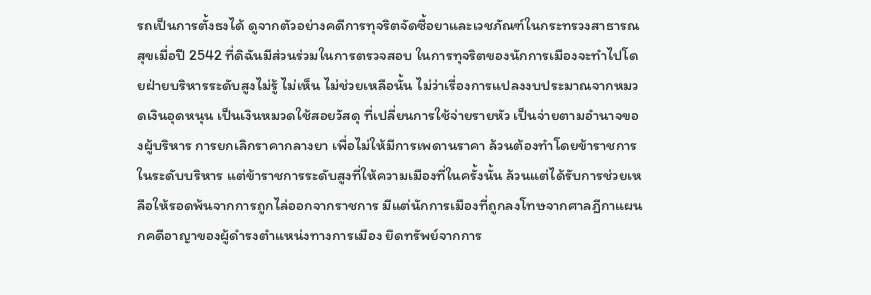รถเป็นการตั้งธงได้ ดูจากตัวอย่างคดีการทุจริตจัดซื้อยาและเวชภัณฑ์ในกระทรวงสาธารณสุขเมื่อปี 2542 ที่ดิฉันมีส่วนร่วมในการตรวจสอบ ในการทุจริตของนักการเมืองจะทำไปโดยฝ่ายบริหารระดับสูงไม่รู้ ไม่เห็น ไม่ช่วยเหลือนั้น ไม่ว่าเรื่องการแปลงงบประมาณจากหมวดเงินอุดหนุน เป็นเงินหมวดใช้สอยวัสดุ ที่เปลี่ยนการใช้จ่ายรายหัว เป็นจ่ายตามอำนาจของผู้บริหาร การยกเลิกราคากลางยา เพื่อไม่ให้มีการเพดานราคา ล้วนต้องทำโดยข้าราชการในระดับบริหาร แต่ข้าราชการระดับสูงที่ให้ความเมืองที่ในครั้งนั้น ล้วนแต่ได้รับการช่วยเหลือให้รอดพ้นจากการถูกไล่ออกจากราชการ มีแต่นักการเมืองที่ถูกลงโทษจากศาลฎีกาแผนกคดีอาญาของผู้ดำรงตำแหน่งทางการเมือง ยึดทรัพย์จากการ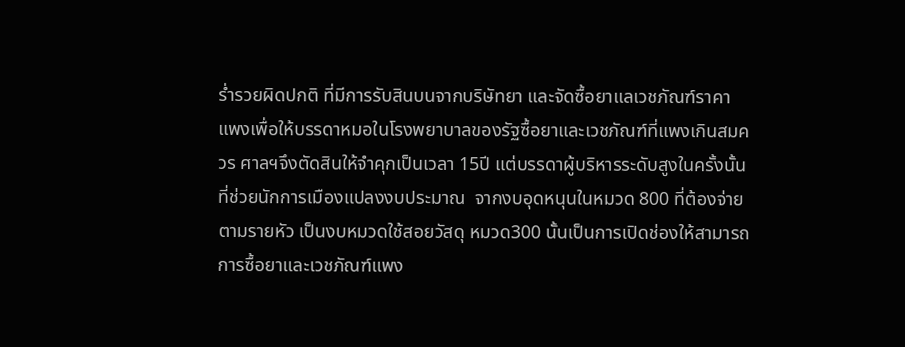ร่ำรวยผิดปกติ ที่มีการรับสินบนจากบริษัทยา และจัดซื้อยาแลเวชภัณฑ์ราคาแพงเพื่อให้บรรดาหมอในโรงพยาบาลของรัฐซื้อยาและเวชภัณฑ์ที่แพงเกินสมควร ศาลฯจึงตัดสินให้จำคุกเป็นเวลา 15ปี แต่บรรดาผู้บริหารระดับสูงในครั้งนั้นที่ช่วยนักการเมืองแปลงงบประมาณ  จากงบอุดหนุนในหมวด 800 ที่ต้องจ่ายตามรายหัว เป็นงบหมวดใช้สอยวัสดุ หมวด300 นั้นเป็นการเปิดช่องให้สามารถการซื้อยาและเวชภัณฑ์แพง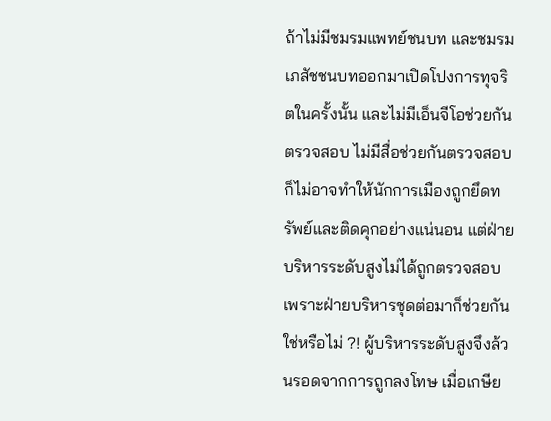ถ้าไม่มีชมรมแพทย์ชนบท และชมรมเภสัชชนบทออกมาเปิดโปงการทุจริตในครั้งนั้น และไม่มีเอ็นจีโอช่วยกันตรวจสอบ ไม่มีสื่อช่วยกันตรวจสอบก็ไม่อาจทำให้นักการเมืองถูกยึดทรัพย์และติดคุกอย่างแน่นอน แต่ฝ่ายบริหารระดับสูงไม่ได้ถูกตรวจสอบ เพราะฝ่ายบริหารชุดต่อมาก็ช่วยกันใช่หรือไม่ ?! ผู้บริหารระดับสูงจึงล้วนรอดจากการถูกลงโทษ เมื่อเกษีย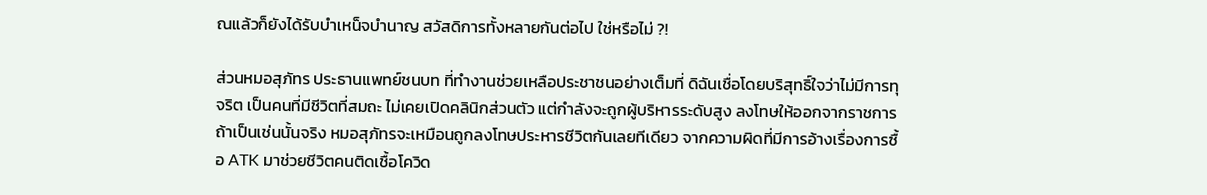ณแล้วก็ยังได้รับบำเหน็จบำนาญ สวัสดิการทั้งหลายกันต่อไป ใช่หรือไม่ ?!

ส่วนหมอสุภัทร ประธานแพทย์ชนบท ที่ทำงานช่วยเหลือประชาชนอย่างเต็มที่ ดิฉันเชื่อโดยบริสุทธิ์ใจว่าไม่มีการทุจริต เป็นคนที่มีชีวิตที่สมถะ ไม่เคยเปิดคลินิกส่วนตัว แต่กำลังจะถูกผู้บริหารระดับสูง ลงโทษให้ออกจากราชการ ถ้าเป็นเช่นนั้นจริง หมอสุภัทรจะเหมือนถูกลงโทษประหารชีวิตกันเลยทีเดียว จากความผิดที่มีการอ้างเรื่องการซื้อ ATK มาช่วยชีวิตคนติดเชื้อโควิด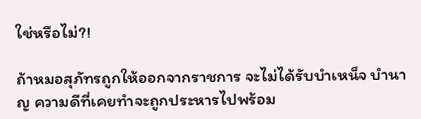ใช่หรือไม่?!

ถ้าหมอสุภัทรถูกให้ออกจากราชการ จะไม่ได้รับบำเหน็จ บำนาญ ความดีที่เคยทำจะถูกประหารไปพร้อม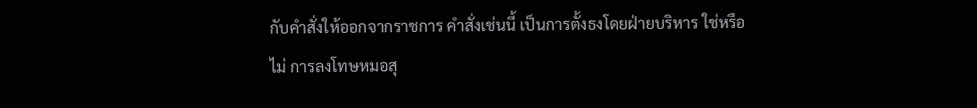กับคำสั่งให้ออกจากราชการ คำสั่งเช่นนี้ เป็นการตั้งธงโดยฝ่ายบริหาร ใช่หรือไม่ การลงโทษหมอสุ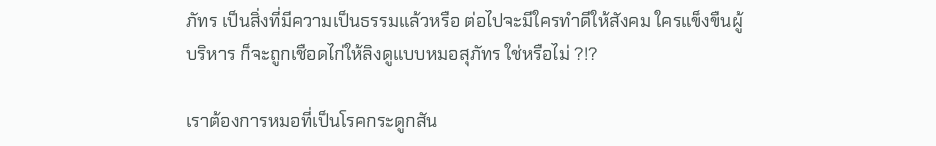ภัทร เป็นสิ่งที่มีความเป็นธรรมแล้วหรือ ต่อไปจะมีใครทำดีให้สังคม ใครแข็งขืนผู้บริหาร ก็จะถูกเชือดไก่ให้ลิงดูแบบหมอสุภัทร ใช่หรือไม่ ?!?

เราต้องการหมอที่เป็นโรคกระดูกสัน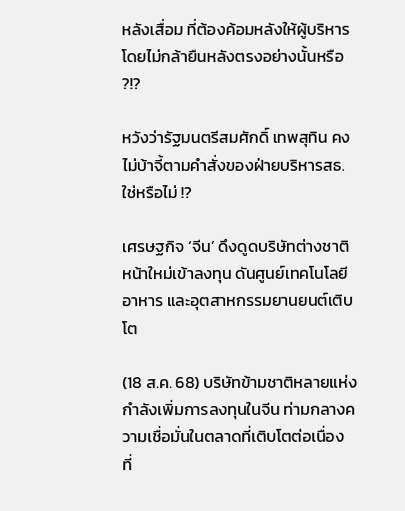หลังเสื่อม ที่ต้องค้อมหลังให้ผู้บริหาร โดยไม่กล้ายืนหลังตรงอย่างนั้นหรือ ?!?

หวังว่ารัฐมนตรีสมศักดิ์ เทพสุทิน คงไม่บ้าจี้ตามคำสั่งของฝ่ายบริหารสธ. ใช่หรือไม่ !?

เศรษฐกิจ ‘จีน’ ดึงดูดบริษัทต่างชาติหน้าใหม่เข้าลงทุน ดันศูนย์เทคโนโลยีอาหาร และอุตสาหกรรมยานยนต์เติบโต

(18 ส.ค. 68) บริษัทข้ามชาติหลายแห่งกำลังเพิ่มการลงทุนในจีน ท่ามกลางความเชื่อมั่นในตลาดที่เติบโตต่อเนื่อง ที่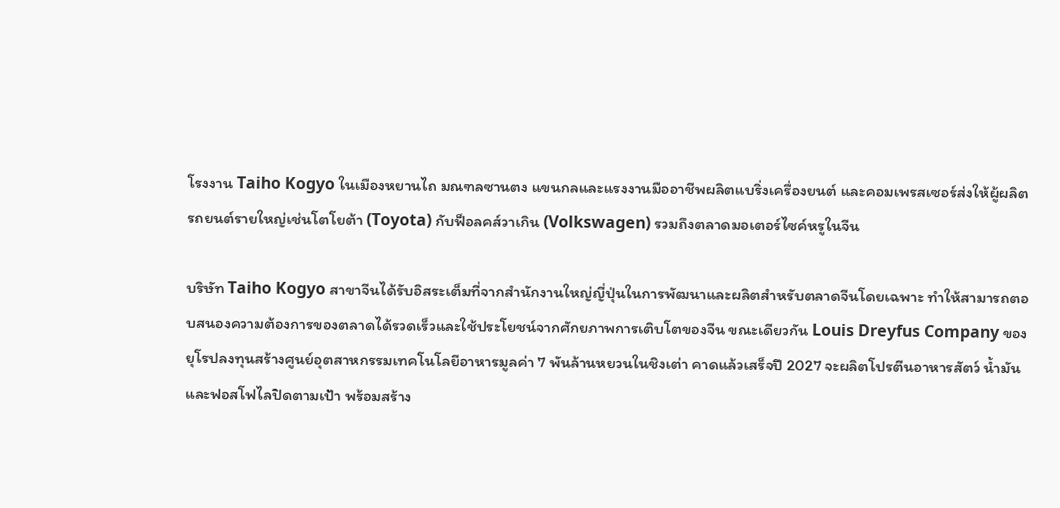โรงงาน Taiho Kogyo ในเมืองหยานไถ มณฑลซานตง แขนกลและแรงงานมืออาชีพผลิตแบริ่งเครื่องยนต์ และคอมเพรสเซอร์ส่งให้ผู้ผลิตรถยนต์รายใหญ่เช่นโตโยต้า (Toyota) กับฟ็อลคส์วาเกิน (Volkswagen) รวมถึงตลาดมอเตอร์ไซค์หรูในจีน

บริษัท Taiho Kogyo สาขาจีนได้รับอิสระเต็มที่จากสำนักงานใหญ่ญี่ปุ่นในการพัฒนาและผลิตสำหรับตลาดจีนโดยเฉพาะ ทำให้สามารถตอบสนองความต้องการของตลาดได้รวดเร็วและใช้ประโยชน์จากศักยภาพการเติบโตของจีน ขณะเดียวกัน Louis Dreyfus Company ของยุโรปลงทุนสร้างศูนย์อุตสาหกรรมเทคโนโลยีอาหารมูลค่า 7 พันล้านหยวนในชิงเต่า คาดแล้วเสร็จปี 2027 จะผลิตโปรตีนอาหารสัตว์ น้ำมันและฟอสโฟไลปิดตามเป้า พร้อมสร้าง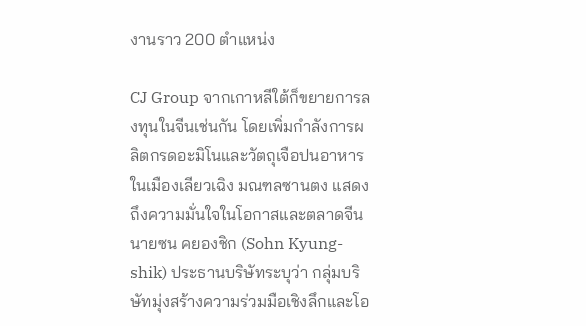งานราว 200 ตำแหน่ง

CJ Group จากเกาหลีใต้ก็ขยายการลงทุนในจีนเช่นกัน โดยเพิ่มกำลังการผลิตกรดอะมิโนและวัตถุเจือปนอาหารในเมืองเลียวเฉิง มณฑลซานตง แสดงถึงความมั่นใจในโอกาสและตลาดจีน นายซน คยองชิก (Sohn Kyung-shik) ประธานบริษัทระบุว่า กลุ่มบริษัทมุ่งสร้างความร่วมมือเชิงลึกและโอ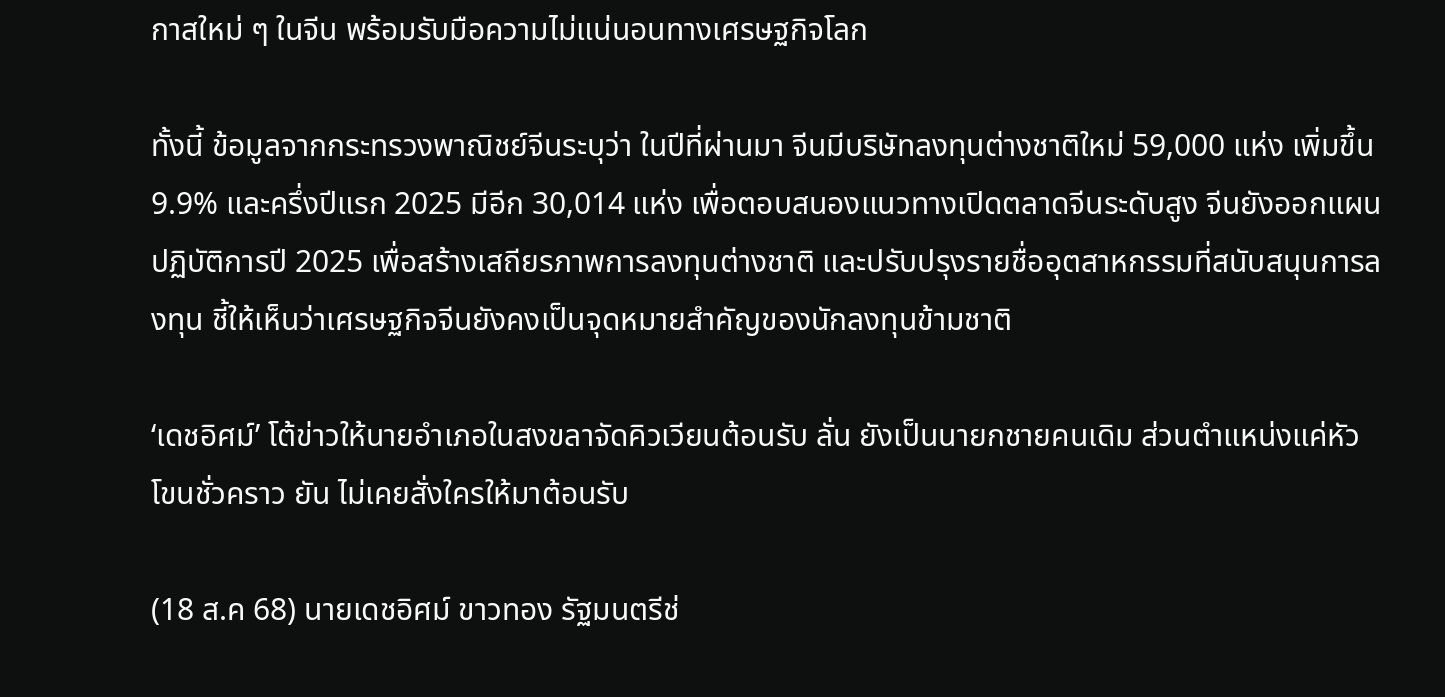กาสใหม่ ๆ ในจีน พร้อมรับมือความไม่แน่นอนทางเศรษฐกิจโลก

ทั้งนี้ ข้อมูลจากกระทรวงพาณิชย์จีนระบุว่า ในปีที่ผ่านมา จีนมีบริษัทลงทุนต่างชาติใหม่ 59,000 แห่ง เพิ่มขึ้น 9.9% และครึ่งปีแรก 2025 มีอีก 30,014 แห่ง เพื่อตอบสนองแนวทางเปิดตลาดจีนระดับสูง จีนยังออกแผนปฏิบัติการปี 2025 เพื่อสร้างเสถียรภาพการลงทุนต่างชาติ และปรับปรุงรายชื่ออุตสาหกรรมที่สนับสนุนการลงทุน ชี้ให้เห็นว่าเศรษฐกิจจีนยังคงเป็นจุดหมายสำคัญของนักลงทุนข้ามชาติ

‘เดชอิศม์’ โต้ข่าวให้นายอำเภอในสงขลาจัดคิวเวียนต้อนรับ ลั่น ยังเป็นนายกชายคนเดิม ส่วนตำแหน่งแค่หัวโขนชั่วคราว ยัน ไม่เคยสั่งใครให้มาต้อนรับ

(18 ส.ค 68) นายเดชอิศม์ ขาวทอง รัฐมนตรีช่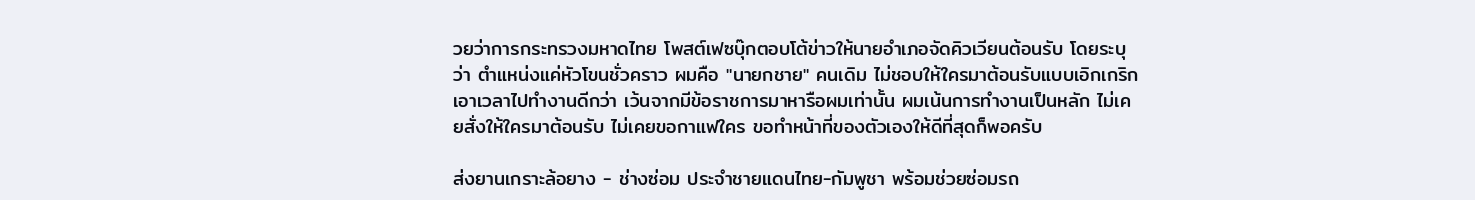วยว่าการกระทรวงมหาดไทย โพสต์เฟซบุ๊กตอบโต้ข่าวให้นายอำเภอจัดคิวเวียนต้อนรับ โดยระบุว่า ตำแหน่งแค่หัวโขนชั่วคราว ผมคือ "นายกชาย" คนเดิม ไม่ชอบให้ใครมาต้อนรับแบบเอิกเกริก เอาเวลาไปทำงานดีกว่า เว้นจากมีข้อราชการมาหารือผมเท่านั้น ผมเน้นการทำงานเป็นหลัก ไม่เคยสั่งให้ใครมาต้อนรับ ไม่เคยขอกาแฟใคร ขอทำหน้าที่ของตัวเองให้ดีที่สุดก็พอครับ

ส่งยานเกราะล้อยาง - ช่างซ่อม ประจำชายแดนไทย-กัมพูชา พร้อมช่วยซ่อมรถ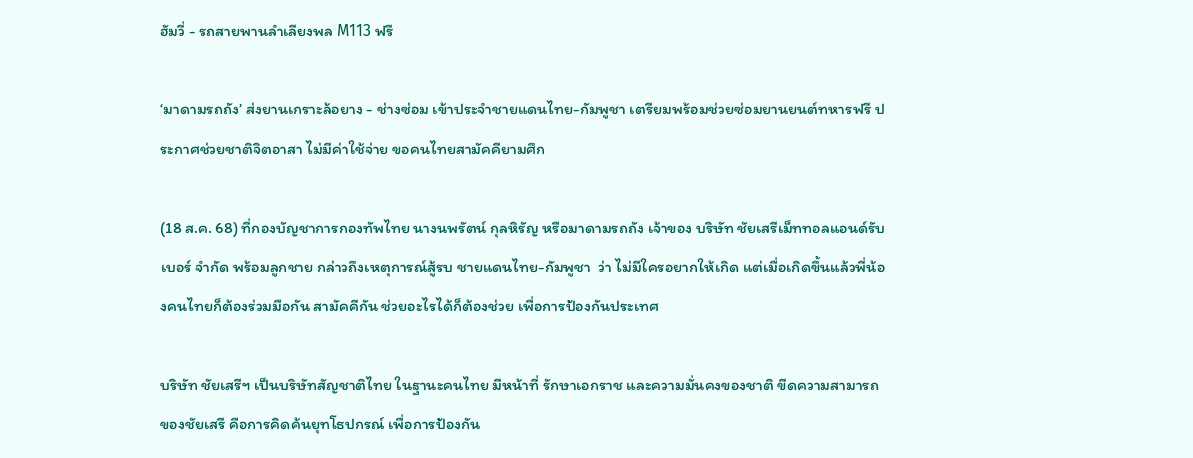ฮัมวี่ - รถสายพานลำเลียงพล M113 ฟรี

‘มาดามรถถัง’ ส่งยานเกราะล้อยาง - ช่างซ่อม เข้าประจำชายแดนไทย-กัมพูชา เตรียมพร้อมช่วยซ่อมยานยนต์ทหารฟรี ประกาศช่วยชาติจิตอาสา ไม่มีค่าใช้จ่าย ขอคนไทยสามัคคียามศึก

(18 ส.ค. 68) ที่กองบัญชาการกองทัพไทย นางนพรัตน์ กุลหิรัญ หรือมาดามรถถัง เจ้าของ บริษัท ชัยเสรีเม็ททอลแอนด์รับเบอร์ จำกัด พร้อมลูกชาย กล่าวถึงเหตุการณ์สู้รบ ชายแดนไทย-กัมพูชา  ว่า ไม่มีใครอยากให้เกิด แต่เมื่อเกิดขึ้นแล้วพี่น้องคนไทยก็ต้องร่วมมือกัน สามัคคีกัน ช่วยอะไรได้ก็ต้องช่วย เพื่อการป้องกันประเทศ

บริษัท ชัยเสรีฯ เป็นบริษัทสัญชาติไทย ในฐานะคนไทย มีหน้าที่ รักษาเอกราช และความมั่นคงของชาติ ขีดความสามารถของชัยเสรี คือการคิดค้นยุทโธปกรณ์ เพื่อการป้องกัน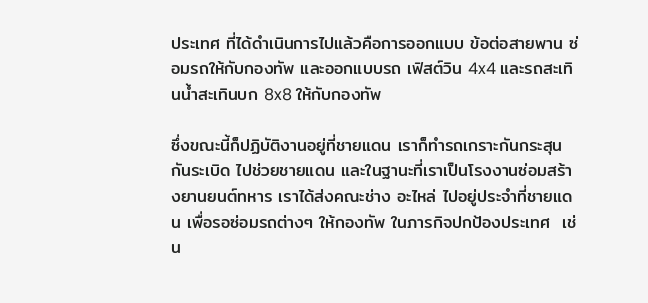ประเทศ ที่ได้ดำเนินการไปแล้วคือการออกแบบ ข้อต่อสายพาน ซ่อมรถให้กับกองทัพ และออกแบบรถ เฟิสต์วิน 4x4 และรถสะเทินน้ำสะเทินบก 8x8 ให้กับกองทัพ

ซึ่งขณะนี้ก็ปฏิบัติงานอยู่ที่ชายแดน เราก็ทำรถเกราะกันกระสุนกันระเบิด ไปช่วยชายแดน และในฐานะที่เราเป็นโรงงานซ่อมสร้างยานยนต์ทหาร เราได้ส่งคณะช่าง อะไหล่ ไปอยู่ประจำที่ชายแดน เพื่อรอซ่อมรถต่างๆ ให้กองทัพ ในภารกิจปกป้องประเทศ  เช่น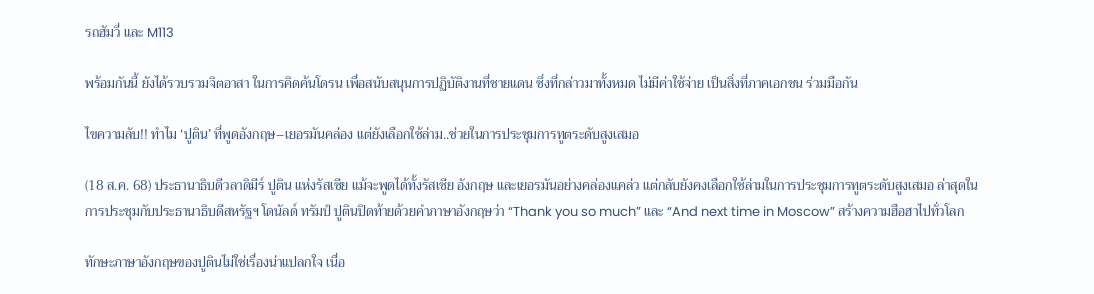รถฮัมวี่ และ M113

พร้อมกันนี้ ยังได้รวบรวมจิตอาสา ในการคิดค้นโดรน เพื่อสนับสนุนการปฏิบัติงานที่ชายแดน ซึ่งที่กล่าวมาทั้งหมด ไม่มีค่าใช้จ่าย เป็นสิ่งที่ภาคเอกชน ร่วมมือกัน

ไขความลับ!! ทำไม ‘ปูติน’ ที่พูดอังกฤษ–เยอรมันคล่อง แต่ยังเลือกใช้ล่าม..ช่วยในการประชุมการทูตระดับสูงเสมอ

(18 ส.ค. 68) ประธานาธิบดีวลาดิมีร์ ปูติน แห่งรัสเซีย แม้จะพูดได้ทั้งรัสเซีย อังกฤษ และเยอรมันอย่างคล่องแคล่ว แต่กลับยังคงเลือกใช้ล่ามในการประชุมการทูตระดับสูงเสมอ ล่าสุดในการประชุมกับประธานาธิบดีสหรัฐฯ โดนัลด์ ทรัมป์ ปูตินปิดท้ายด้วยคำภาษาอังกฤษว่า “Thank you so much” และ “And next time in Moscow” สร้างความฮือฮาไปทั่วโลก

ทักษะภาษาอังกฤษของปูตินไม่ใช่เรื่องน่าแปลกใจ เนื่อ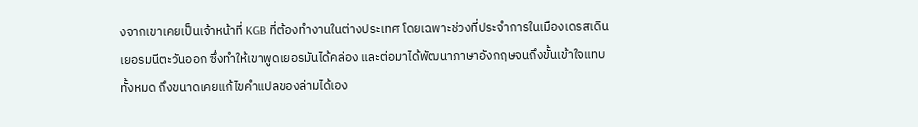งจากเขาเคยเป็นเจ้าหน้าที่ KGB ที่ต้องทำงานในต่างประเทศ โดยเฉพาะช่วงที่ประจำการในเมืองเดรสเดิน เยอรมนีตะวันออก ซึ่งทำให้เขาพูดเยอรมันได้คล่อง และต่อมาได้พัฒนาภาษาอังกฤษจนถึงขั้นเข้าใจแทบทั้งหมด ถึงขนาดเคยแก้ไขคำแปลของล่ามได้เอง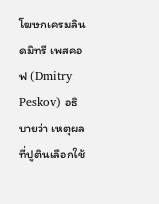โฆษกเครมลิน ดมิทรี เพสคอฟ (Dmitry Peskov) อธิบายว่า เหตุผลที่ปูตินเลือกใช้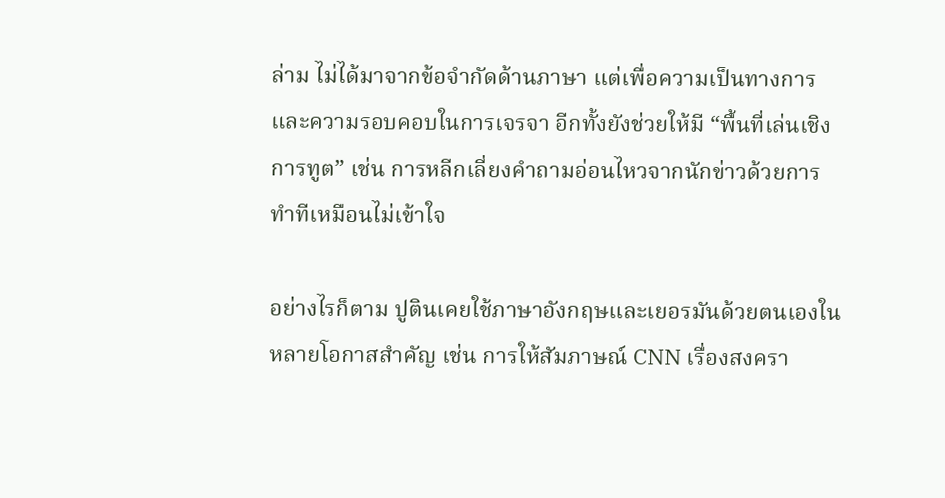ล่าม ไม่ได้มาจากข้อจำกัดด้านภาษา แต่เพื่อความเป็นทางการและความรอบคอบในการเจรจา อีกทั้งยังช่วยให้มี “พื้นที่เล่นเชิงการทูต” เช่น การหลีกเลี่ยงคำถามอ่อนไหวจากนักข่าวด้วยการทำทีเหมือนไม่เข้าใจ

อย่างไรก็ตาม ปูตินเคยใช้ภาษาอังกฤษและเยอรมันด้วยตนเองในหลายโอกาสสำคัญ เช่น การให้สัมภาษณ์ CNN เรื่องสงครา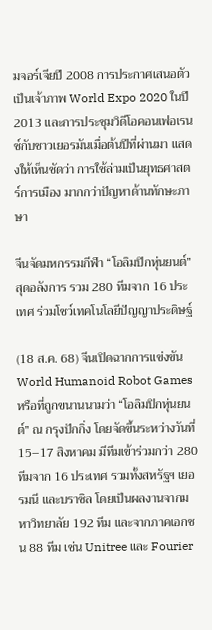มจอร์เจียปี 2008 การประกาศเสนอตัวเป็นเจ้าภาพ World Expo 2020 ในปี 2013 และการประชุมวิดีโอคอนเฟอเรนซ์กับชาวเยอรมันเมื่อต้นปีที่ผ่านมา แสดงให้เห็นชัดว่า การใช้ล่ามเป็นยุทธศาสตร์การเมือง มากกว่าปัญหาด้านทักษะภาษา

จีนจัดมหกรรมกีฬา “โอลิมปิกหุ่นยนต์” สุดอลังการ รวม 280 ทีมจาก 16 ประเทศ ร่วมโชว์เทคโนโลยีปัญญาประดิษฐ์

(18 ส.ค. 68) จีนเปิดฉากการแข่งขัน World Humanoid Robot Games หรือที่ถูกขนานนามว่า “โอลิมปิกหุ่นยนต์” ณ กรุงปักกิ่ง โดยจัดขึ้นระหว่างวันที่ 15–17 สิงหาคม มีทีมเข้าร่วมกว่า 280 ทีมจาก 16 ประเทศ รวมทั้งสหรัฐฯ เยอรมนี และบราซิล โดยเป็นผลงานจากมหาวิทยาลัย 192 ทีม และจากภาคเอกชน 88 ทีม เช่น Unitree และ Fourier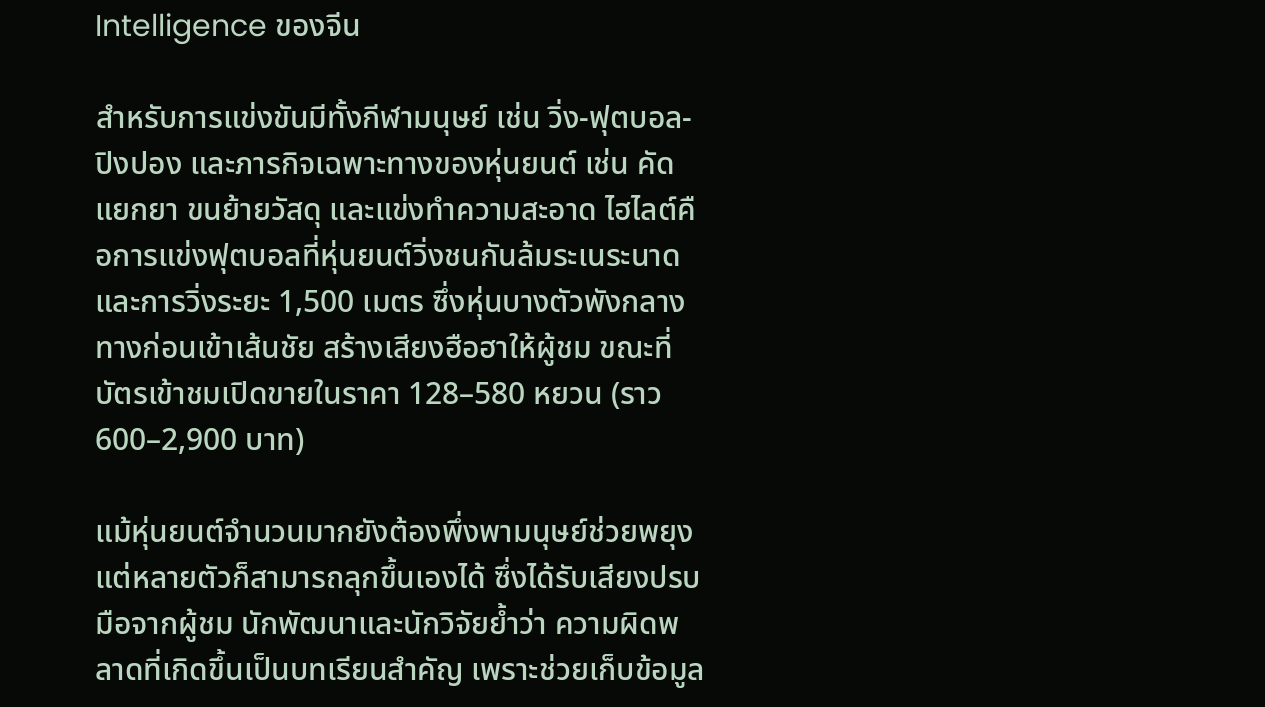Intelligence ของจีน

สำหรับการแข่งขันมีทั้งกีฬามนุษย์ เช่น วิ่ง-ฟุตบอล-ปิงปอง และภารกิจเฉพาะทางของหุ่นยนต์ เช่น คัดแยกยา ขนย้ายวัสดุ และแข่งทำความสะอาด ไฮไลต์คือการแข่งฟุตบอลที่หุ่นยนต์วิ่งชนกันล้มระเนระนาด และการวิ่งระยะ 1,500 เมตร ซึ่งหุ่นบางตัวพังกลางทางก่อนเข้าเส้นชัย สร้างเสียงฮือฮาให้ผู้ชม ขณะที่บัตรเข้าชมเปิดขายในราคา 128–580 หยวน (ราว 600–2,900 บาท)

แม้หุ่นยนต์จำนวนมากยังต้องพึ่งพามนุษย์ช่วยพยุง แต่หลายตัวก็สามารถลุกขึ้นเองได้ ซึ่งได้รับเสียงปรบมือจากผู้ชม นักพัฒนาและนักวิจัยย้ำว่า ความผิดพลาดที่เกิดขึ้นเป็นบทเรียนสำคัญ เพราะช่วยเก็บข้อมูล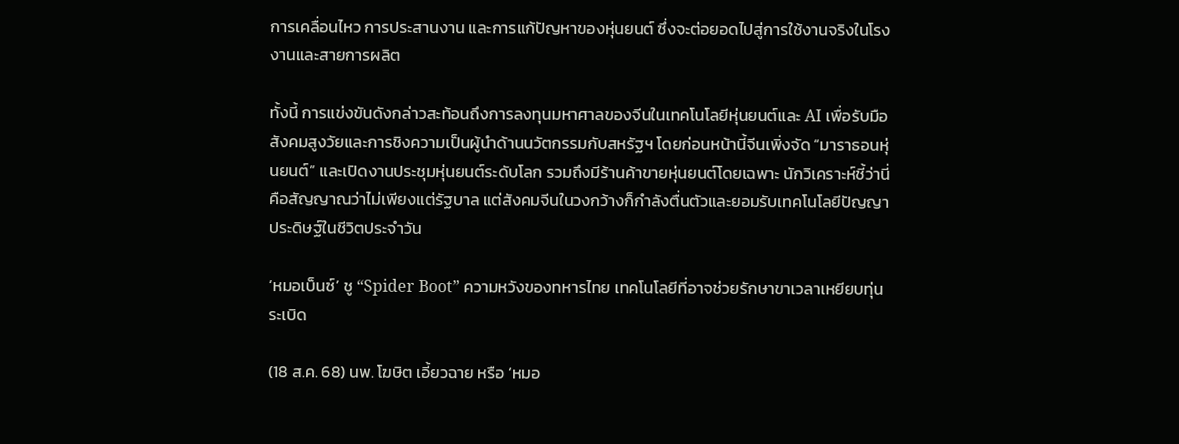การเคลื่อนไหว การประสานงาน และการแก้ปัญหาของหุ่นยนต์ ซึ่งจะต่อยอดไปสู่การใช้งานจริงในโรงงานและสายการผลิต

ทั้งนี้ การแข่งขันดังกล่าวสะท้อนถึงการลงทุนมหาศาลของจีนในเทคโนโลยีหุ่นยนต์และ AI เพื่อรับมือสังคมสูงวัยและการชิงความเป็นผู้นำด้านนวัตกรรมกับสหรัฐฯ โดยก่อนหน้านี้จีนเพิ่งจัด “มาราธอนหุ่นยนต์” และเปิดงานประชุมหุ่นยนต์ระดับโลก รวมถึงมีร้านค้าขายหุ่นยนต์โดยเฉพาะ นักวิเคราะห์ชี้ว่านี่คือสัญญาณว่าไม่เพียงแต่รัฐบาล แต่สังคมจีนในวงกว้างก็กำลังตื่นตัวและยอมรับเทคโนโลยีปัญญาประดิษฐ์ในชีวิตประจำวัน

‘หมอเบ็นซ์’ ชู “Spider Boot” ความหวังของทหารไทย เทคโนโลยีที่อาจช่วยรักษาขาเวลาเหยียบทุ่นระเบิด

(18 ส.ค. 68) นพ. โฆษิต เอี้ยวฉาย หรือ ‘หมอ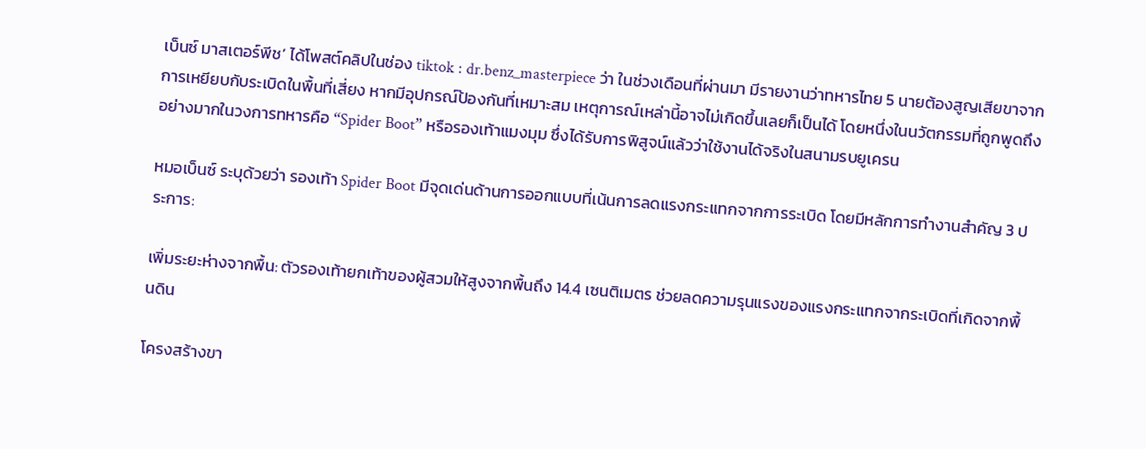เบ็นซ์ มาสเตอร์พีช’ ได้โพสต์คลิปในช่อง tiktok : dr.benz_masterpiece ว่า ในช่วงเดือนที่ผ่านมา มีรายงานว่าทหารไทย 5 นายต้องสูญเสียขาจากการเหยียบกับระเบิดในพื้นที่เสี่ยง หากมีอุปกรณ์ป้องกันที่เหมาะสม เหตุการณ์เหล่านี้อาจไม่เกิดขึ้นเลยก็เป็นได้ โดยหนึ่งในนวัตกรรมที่ถูกพูดถึงอย่างมากในวงการทหารคือ “Spider Boot” หรือรองเท้าแมงมุม ซึ่งได้รับการพิสูจน์แล้วว่าใช้งานได้จริงในสนามรบยูเครน

หมอเบ็นซ์ ระบุด้วยว่า รองเท้า Spider Boot มีจุดเด่นด้านการออกแบบที่เน้นการลดแรงกระแทกจากการระเบิด โดยมีหลักการทำงานสำคัญ 3 ประการ:

เพิ่มระยะห่างจากพื้น: ตัวรองเท้ายกเท้าของผู้สวมให้สูงจากพื้นถึง 14.4 เซนติเมตร ช่วยลดความรุนแรงของแรงกระแทกจากระเบิดที่เกิดจากพื้นดิน

โครงสร้างขา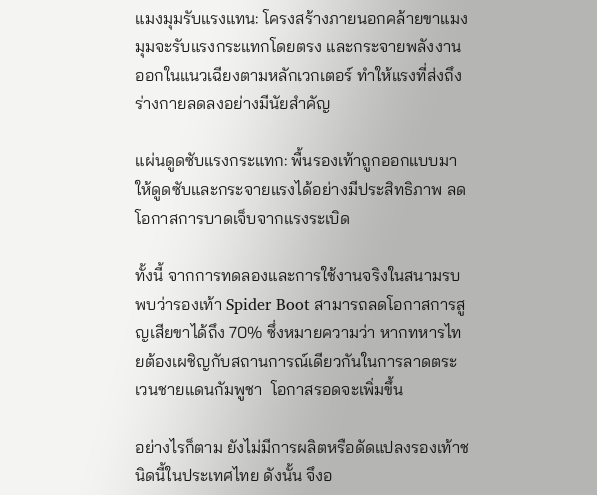แมงมุมรับแรงแทน: โครงสร้างภายนอกคล้ายขาแมงมุมจะรับแรงกระแทกโดยตรง และกระจายพลังงานออกในแนวเฉียงตามหลักเวกเตอร์ ทำให้แรงที่ส่งถึงร่างกายลดลงอย่างมีนัยสำคัญ

แผ่นดูดซับแรงกระแทก: พื้นรองเท้าถูกออกแบบมาให้ดูดซับและกระจายแรงได้อย่างมีประสิทธิภาพ ลดโอกาสการบาดเจ็บจากแรงระเบิด

ทั้งนี้ จากการทดลองและการใช้งานจริงในสนามรบ พบว่ารองเท้า Spider Boot สามารถลดโอกาสการสูญเสียขาได้ถึง 70% ซึ่งหมายความว่า หากทหารไทยต้องเผชิญกับสถานการณ์เดียวกันในการลาดตระเวนชายแดนกัมพูชา  โอกาสรอดจะเพิ่มขึ้น

อย่างไรก็ตาม ยังไม่มีการผลิตหรือดัดแปลงรองเท้าชนิดนี้ในประเทศไทย ดังนั้น จึงอ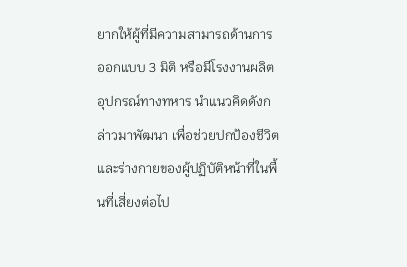ยากให้ผู้ที่มีความสามารถด้านการออกแบบ 3 มิติ หรือมีโรงงานผลิตอุปกรณ์ทางทหาร นำแนวคิดดังกล่าวมาพัฒนา เพื่อช่วยปกป้องชีวิตและร่างกายของผู้ปฏิบัติหน้าที่ในพื้นที่เสี่ยงต่อไป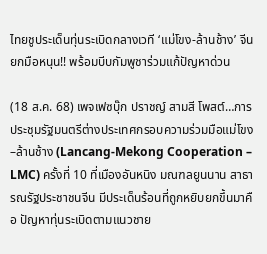ไทยชูประเด็นทุ่นระเบิดกลางเวที ‘แม่โขง-ล้านช้าง’ จีนยกมือหนุน!! พร้อมบีบกัมพูชาร่วมแก้ปัญหาด่วน

(18 ส.ค. 68) เพจเฟซบุ๊ก ปราชญ์ สามสี โพสต์…การประชุมรัฐมนตรีต่างประเทศกรอบความร่วมมือแม่โขง–ล้านช้าง (Lancang-Mekong Cooperation – LMC) ครั้งที่ 10 ที่เมืองอันหนิง มณฑลยูนนาน สาธารณรัฐประชาชนจีน มีประเด็นร้อนที่ถูกหยิบยกขึ้นมาคือ ปัญหาทุ่นระเบิดตามแนวชาย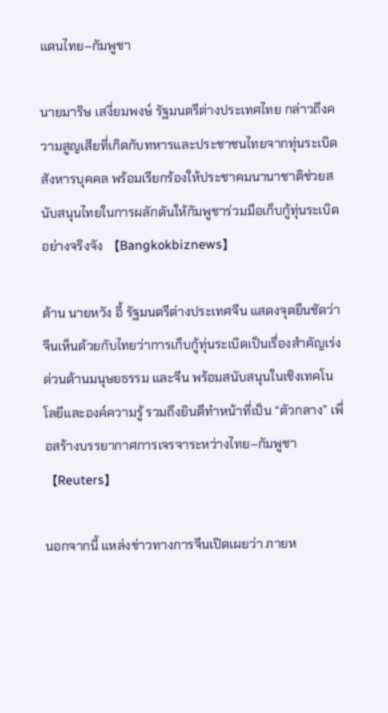แดนไทย–กัมพูชา

นายมาริษ เสงี่ยมพงษ์ รัฐมนตรีต่างประเทศไทย กล่าวถึงความสูญเสียที่เกิดกับทหารและประชาชนไทยจากทุ่นระเบิดสังหารบุคคล พร้อมเรียกร้องให้ประชาคมนานาชาติช่วยสนับสนุนไทยในการผลักดันให้กัมพูชาร่วมมือเก็บกู้ทุ่นระเบิดอย่างจริงจัง 【Bangkokbiznews】

ด้าน นายหวัง อี้ รัฐมนตรีต่างประเทศจีน แสดงจุดยืนชัดว่า จีนเห็นด้วยกับไทยว่าการเก็บกู้ทุ่นระเบิดเป็นเรื่องสำคัญเร่งด่วนด้านมนุษยธรรม และจีน พร้อมสนับสนุนในเชิงเทคโนโลยีและองค์ความรู้ รวมถึงยินดีทำหน้าที่เป็น “ตัวกลาง” เพื่อสร้างบรรยากาศการเจรจาระหว่างไทย–กัมพูชา 【Reuters】

นอกจากนี้ แหล่งข่าวทางการจีนเปิดเผยว่า ภายห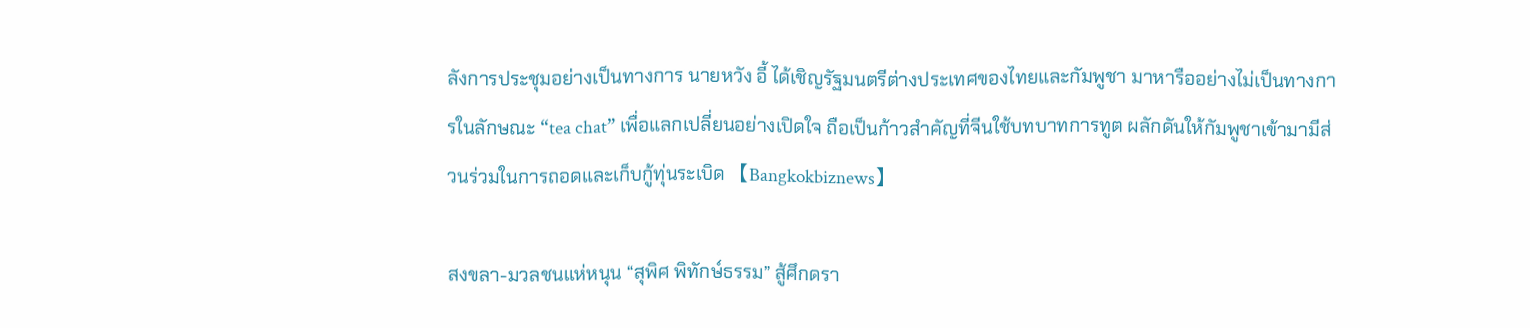ลังการประชุมอย่างเป็นทางการ นายหวัง อี้ ได้เชิญรัฐมนตรีต่างประเทศของไทยและกัมพูชา มาหารืออย่างไม่เป็นทางการในลักษณะ “tea chat” เพื่อแลกเปลี่ยนอย่างเปิดใจ ถือเป็นก้าวสำคัญที่จีนใช้บทบาทการทูต ผลักดันให้กัมพูชาเข้ามามีส่วนร่วมในการถอดและเก็บกู้ทุ่นระเบิด 【Bangkokbiznews】

สงขลา-มวลชนแห่หนุน “สุพิศ พิทักษ์ธรรม” สู้ศึกดรา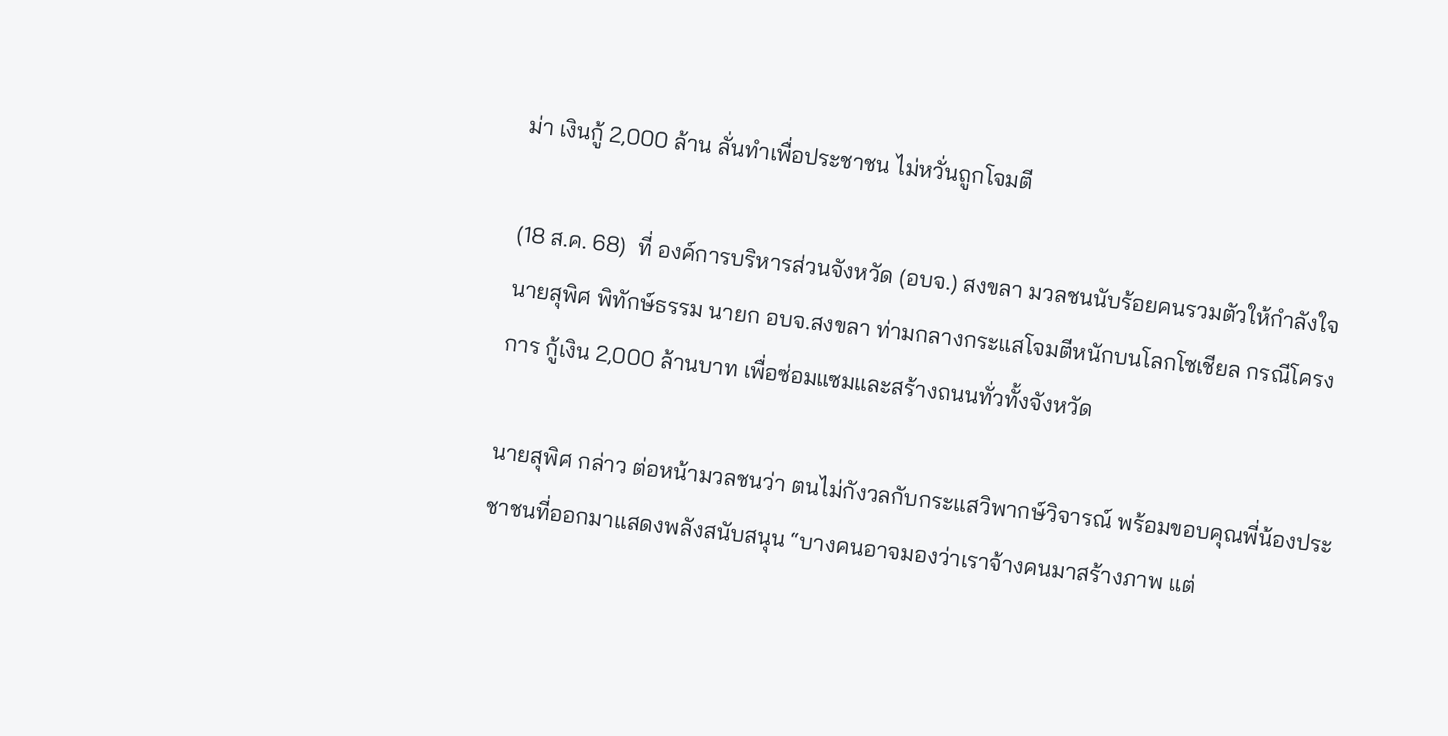ม่า เงินกู้ 2,000 ล้าน ลั่นทำเพื่อประชาชน ไม่หวั่นถูกโจมตี

(18 ส.ค. 68)  ที่ องค์การบริหารส่วนจังหวัด (อบจ.) สงขลา มวลชนนับร้อยคนรวมตัวให้กำลังใจ นายสุพิศ พิทักษ์ธรรม นายก อบจ.สงขลา ท่ามกลางกระแสโจมตีหนักบนโลกโซเชียล กรณีโครงการ กู้เงิน 2,000 ล้านบาท เพื่อซ่อมแซมและสร้างถนนทั่วทั้งจังหวัด

นายสุพิศ กล่าว ต่อหน้ามวลชนว่า ตนไม่กังวลกับกระแสวิพากษ์วิจารณ์ พร้อมขอบคุณพี่น้องประชาชนที่ออกมาแสดงพลังสนับสนุน “บางคนอาจมองว่าเราจ้างคนมาสร้างภาพ แต่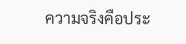ความจริงคือประ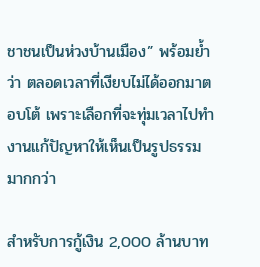ชาชนเป็นห่วงบ้านเมือง” พร้อมย้ำว่า ตลอดเวลาที่เงียบไม่ได้ออกมาตอบโต้ เพราะเลือกที่จะทุ่มเวลาไปทำงานแก้ปัญหาให้เห็นเป็นรูปธรรมมากกว่า

สำหรับการกู้เงิน 2,000 ล้านบาท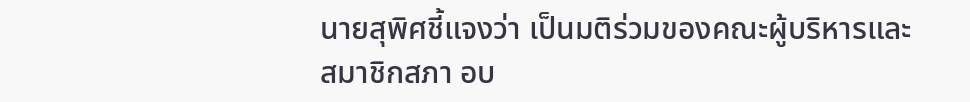นายสุพิศชี้แจงว่า เป็นมติร่วมของคณะผู้บริหารและสมาชิกสภา อบ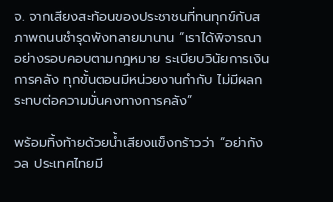จ. จากเสียงสะท้อนของประชาชนที่ทนทุกข์กับสภาพถนนชำรุดพังทลายมานาน “เราได้พิจารณาอย่างรอบคอบตามกฎหมาย ระเบียบวินัยการเงินการคลัง ทุกขั้นตอนมีหน่วยงานกำกับ ไม่มีผลกระทบต่อความมั่นคงทางการคลัง”

พร้อมทิ้งท้ายด้วยน้ำเสียงแข็งกร้าวว่า “อย่ากังวล ประเทศไทยมี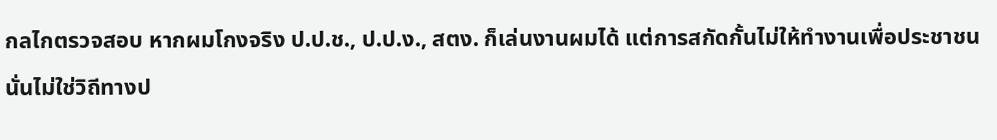กลไกตรวจสอบ หากผมโกงจริง ป.ป.ช., ป.ป.ง., สตง. ก็เล่นงานผมได้ แต่การสกัดกั้นไม่ให้ทำงานเพื่อประชาชน นั่นไม่ใช่วิถีทางป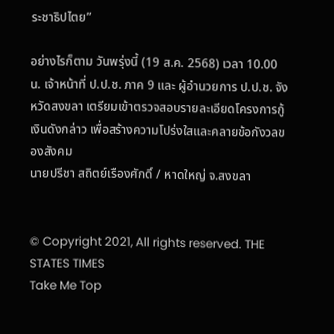ระชาธิปไตย”

อย่างไรก็ตาม วันพรุ่งนี้ (19 ส.ค. 2568) เวลา 10.00 น. เจ้าหน้าที่ ป.ป.ช. ภาค 9 และ ผู้อำนวยการ ป.ป.ช. จังหวัดสงขลา เตรียมเข้าตรวจสอบรายละเอียดโครงการกู้เงินดังกล่าว เพื่อสร้างความโปร่งใสและคลายข้อกังวลของสังคม
นายปรีชา สถิตย์เรืองศักดิ์ / หาดใหญ่ จ.สงขลา


© Copyright 2021, All rights reserved. THE STATES TIMES
Take Me Top